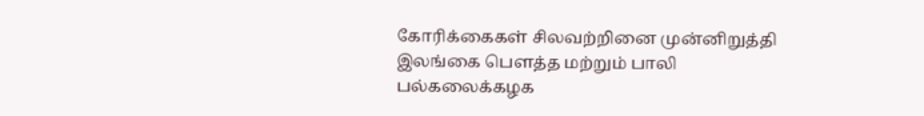கோரிக்கைகள் சிலவற்றினை முன்னிறுத்தி இலங்கை பெளத்த மற்றும் பாலி பல்கலைக்கழக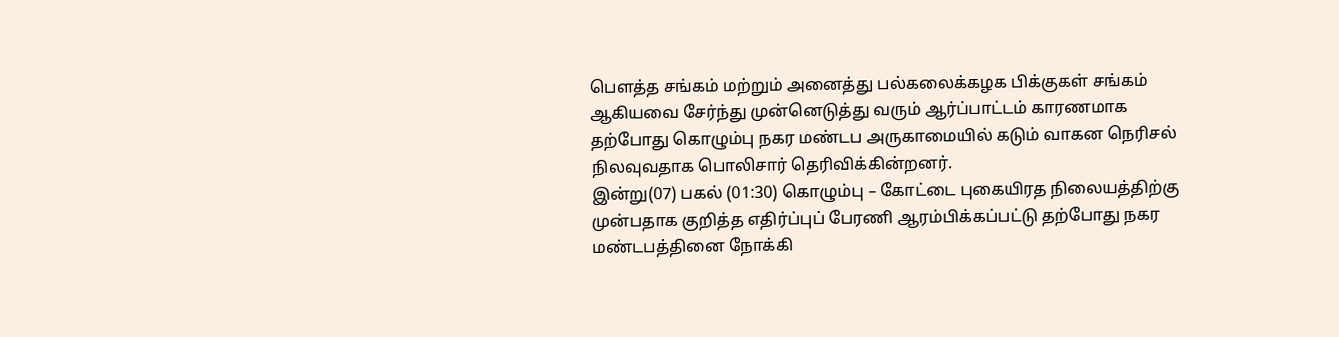பௌத்த சங்கம் மற்றும் அனைத்து பல்கலைக்கழக பிக்குகள் சங்கம் ஆகியவை சேர்ந்து முன்னெடுத்து வரும் ஆர்ப்பாட்டம் காரணமாக தற்போது கொழும்பு நகர மண்டப அருகாமையில் கடும் வாகன நெரிசல் நிலவுவதாக பொலிசார் தெரிவிக்கின்றனர்.
இன்று(07) பகல் (01:30) கொழும்பு – கோட்டை புகையிரத நிலையத்திற்கு முன்பதாக குறித்த எதிர்ப்புப் பேரணி ஆரம்பிக்கப்பட்டு தற்போது நகர மண்டபத்தினை நோக்கி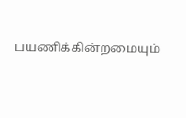பயணிக்கின்றமையும்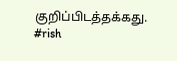குறிப்பிடத்தக்கது.
#rish